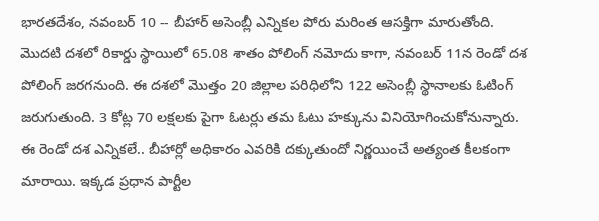భారతదేశం, నవంబర్ 10 -- బీహార్ అసెంబ్లీ ఎన్నికల పోరు మరింత ఆసక్తిగా మారుతోంది. మొదటి దశలో రికార్డు స్థాయిలో 65.08 శాతం పోలింగ్ నమోదు కాగా, నవంబర్ 11న రెండో దశ పోలింగ్ జరగనుంది. ఈ దశలో మొత్తం 20 జిల్లాల పరిధిలోని 122 అసెంబ్లీ స్థానాలకు ఓటింగ్ జరుగుతుంది. 3 కోట్ల 70 లక్షలకు పైగా ఓటర్లు తమ ఓటు హక్కును వినియోగించుకోనున్నారు.
ఈ రెండో దశ ఎన్నికలే.. బీహార్లో అధికారం ఎవరికి దక్కుతుందో నిర్ణయించే అత్యంత కీలకంగా మారాయి. ఇక్కడ ప్రధాన పార్టీల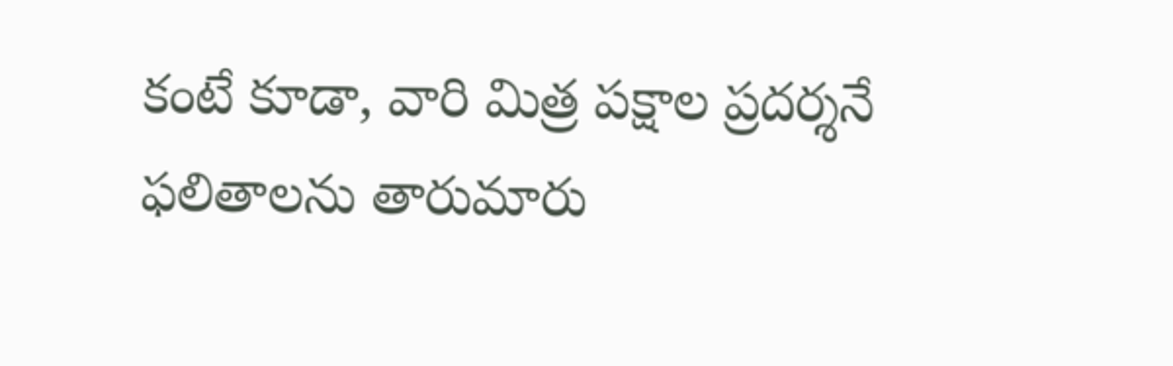కంటే కూడా, వారి మిత్ర పక్షాల ప్రదర్శనే ఫలితాలను తారుమారు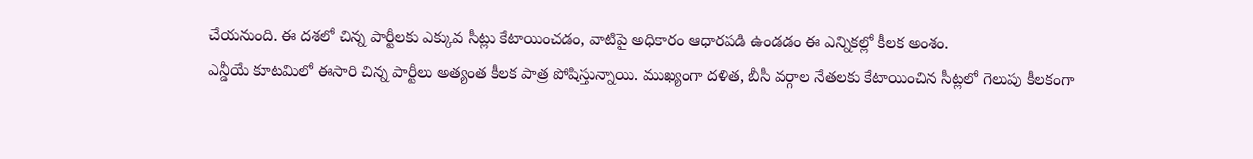చేయనుంది. ఈ దశలో చిన్న పార్టీలకు ఎక్కువ సీట్లు కేటాయించడం, వాటిపై అధికారం ఆధారపడి ఉండడం ఈ ఎన్నికల్లో కీలక అంశం.
ఎన్డీయే కూటమిలో ఈసారి చిన్న పార్టీలు అత్యంత కీలక పాత్ర పోషిస్తున్నాయి. ముఖ్యంగా దళిత, బీసీ వర్గాల నేతలకు కేటాయించిన సీట్లలో గెలుపు కీలకంగా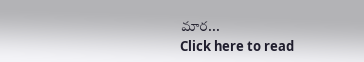మార...
Click here to read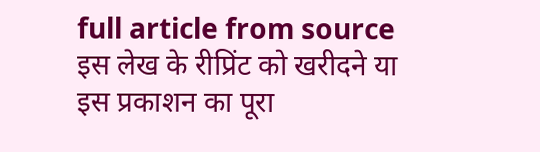full article from source
इस लेख के रीप्रिंट को खरीदने या इस प्रकाशन का पूरा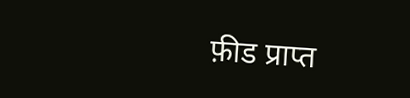फ़ीड प्राप्त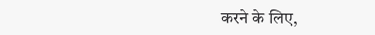करने के लिए,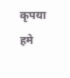कृपया
हमे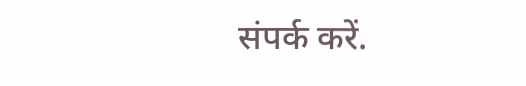संपर्क करें.